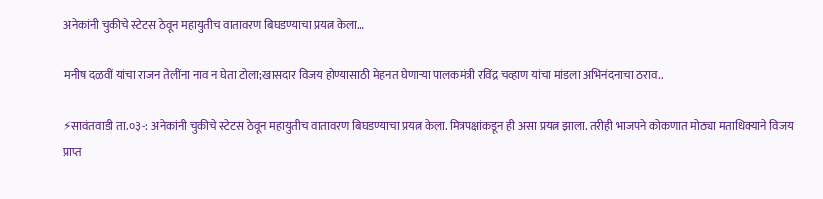अनेकांनी चुकीचे स्टेटस ठेवून महायुतीच वातावरण बिघडण्याचा प्रयत्न केला…

मनीष दळवीं यांचा राजन तेलींना नाव न घेता टोला;खासदार विजय होण्यासाठी मेहनत घेणाऱ्या पालकमंत्री रविंद्र चव्हाण यांचा मांडला अभिनंदनाचा ठराव..

⚡सावंतवाडी ता.०३-: अनेकांनी चुकीचे स्टेटस ठेवून महायुतीच वातावरण बिघडण्याचा प्रयत्न केला. मित्रपक्षांकडून ही असा प्रयत्न झाला. तरीही भाजपने कोकणात मोठ्या मताधिक्याने विजय प्राप्त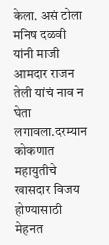केला. असं टोला मनिष दळवी यांनी माजी आमदार राजन तेली यांचं नाव न घेता लगावला.दरम्यान कोकणात महायुतीचे खासदार विजय होण्यासाठी मेहनत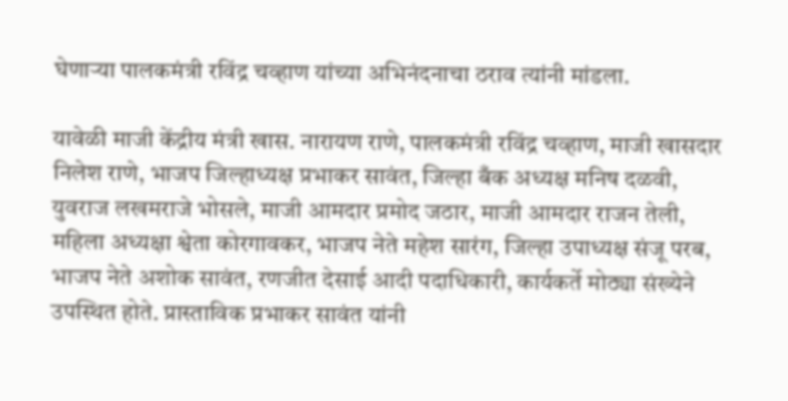घेणाऱ्या पालकमंत्री रविंद्र चव्हाण यांच्या अभिनंदनाचा ठराव त्यांनी मांडला.

यावेळी माजी केंद्रीय मंत्री खास. नारायण राणे, पालकमंत्री रविंद्र चव्हाण, माजी खासदार निलेश राणे, भाजप जिल्हाध्यक्ष प्रभाकर सावंत, जिल्हा बँक अध्यक्ष मनिष दळवी, युवराज लखमराजे भोसले, माजी आमदार प्रमोद जठार, माजी आमदार राजन तेली, महिला अध्यक्षा श्वेता कोरगावकर, भाजप नेते महेश सारंग, जिल्हा उपाध्यक्ष संजू परब, भाजप नेते अशोक सावंत, रणजीत देसाई आदी पदाधिकारी, कार्यकर्ते मोठ्या संख्येने उपस्थित होते. प्रास्ताविक प्रभाकर सावंत यांनी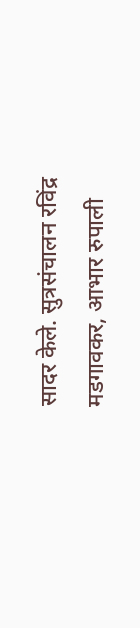सादर केले. सुत्रसंचालन रविंद्र मडगावकर, आभार रुपाली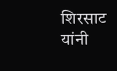शिरसाट यांनी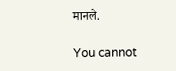मानले.

You cannot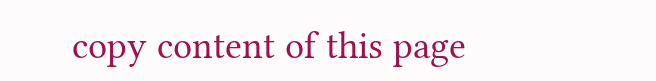copy content of this page